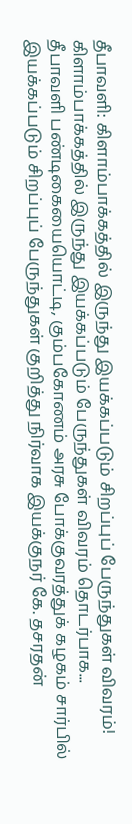தீபாவளி: கிளாம்பாக்கத்தில் இருந்து இயக்கப்படும் சிறப்புப் பேருந்துகள் விவரம்!
கிளாம்பாக்கத்தில் இருந்து இயக்கப்படும் பேருந்துகள் விவரம் தொடர்பாக...
தீபாவளி பண்டிகையையொட்டி, கும்பகோணம் அரசு போக்குவரத்துக் கழகம் சார்பில் இயக்கப்படும் சிறப்புப் பேருந்துகள் குறித்து நிர்வாக இயக்குநர் கே. தசரதன்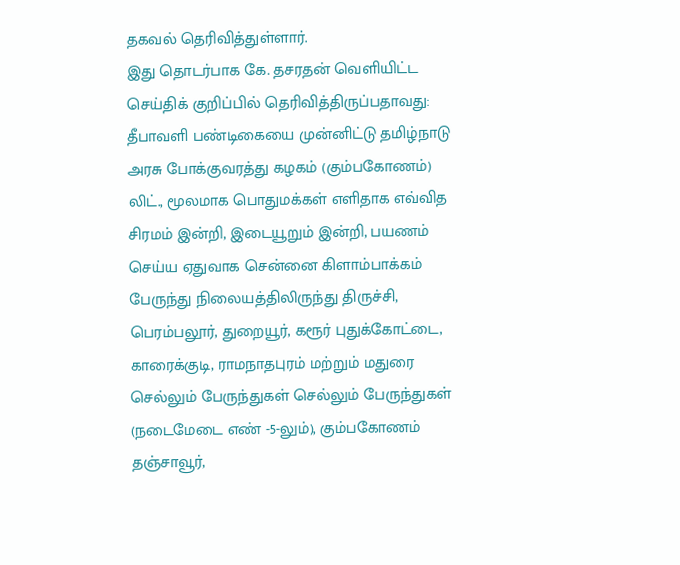தகவல் தெரிவித்துள்ளார்.
இது தொடர்பாக கே. தசரதன் வெளியிட்ட செய்திக் குறிப்பில் தெரிவித்திருப்பதாவது:
தீபாவளி பண்டிகையை முன்னிட்டு தமிழ்நாடு அரசு போக்குவரத்து கழகம் (கும்பகோணம்) லிட்., மூலமாக பொதுமக்கள் எளிதாக எவ்வித சிரமம் இன்றி, இடையூறும் இன்றி, பயணம் செய்ய ஏதுவாக சென்னை கிளாம்பாக்கம் பேருந்து நிலையத்திலிருந்து திருச்சி, பெரம்பலூர், துறையூர், கரூர் புதுக்கோட்டை, காரைக்குடி, ராமநாதபுரம் மற்றும் மதுரை செல்லும் பேருந்துகள் செல்லும் பேருந்துகள் (நடைமேடை எண் -5-லும்), கும்பகோணம் தஞ்சாவூர்,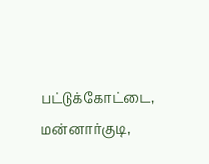பட்டுக்கோட்டை, மன்னார்குடி,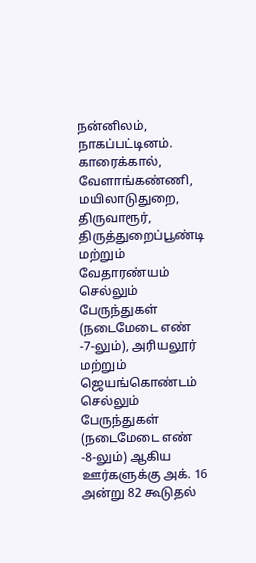நன்னிலம், நாகப்பட்டினம். காரைக்கால், வேளாங்கண்ணி, மயிலாடுதுறை, திருவாரூர், திருத்துறைப்பூண்டி மற்றும் வேதாரண்யம் செல்லும் பேருந்துகள் (நடைமேடை எண் -7-லும்), அரியலூர் மற்றும் ஜெயங்கொண்டம் செல்லும் பேருந்துகள் (நடைமேடை எண் -8-லும்) ஆகிய ஊர்களுக்கு அக். 16 அன்று 82 கூடுதல்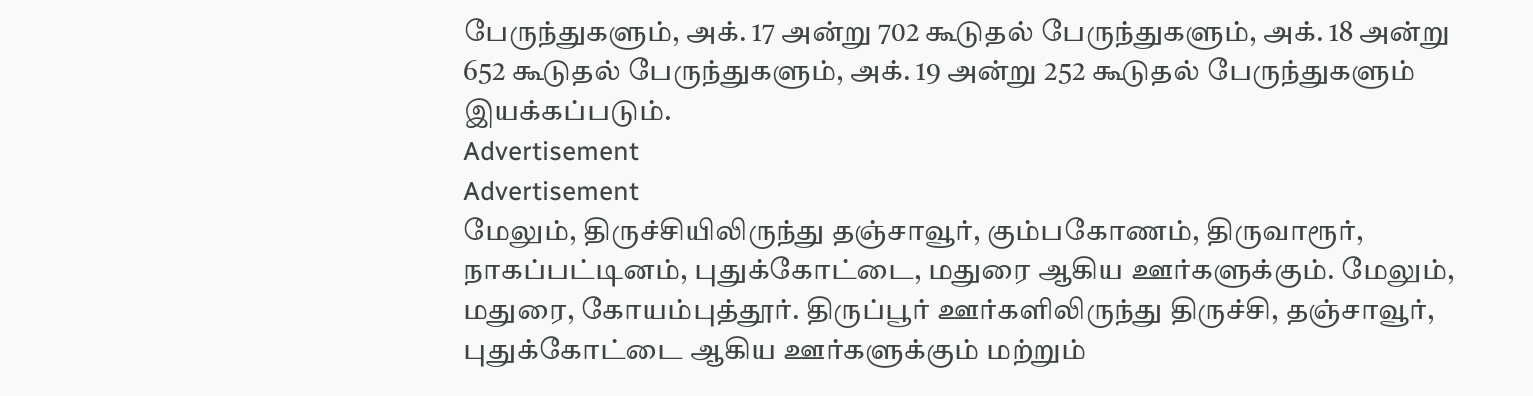பேருந்துகளும், அக். 17 அன்று 702 கூடுதல் பேருந்துகளும், அக். 18 அன்று 652 கூடுதல் பேருந்துகளும், அக். 19 அன்று 252 கூடுதல் பேருந்துகளும் இயக்கப்படும்.
Advertisement
Advertisement
மேலும், திருச்சியிலிருந்து தஞ்சாவூர், கும்பகோணம், திருவாரூர், நாகப்பட்டினம், புதுக்கோட்டை, மதுரை ஆகிய ஊர்களுக்கும். மேலும், மதுரை, கோயம்புத்தூர். திருப்பூர் ஊர்களிலிருந்து திருச்சி, தஞ்சாவூர், புதுக்கோட்டை ஆகிய ஊர்களுக்கும் மற்றும்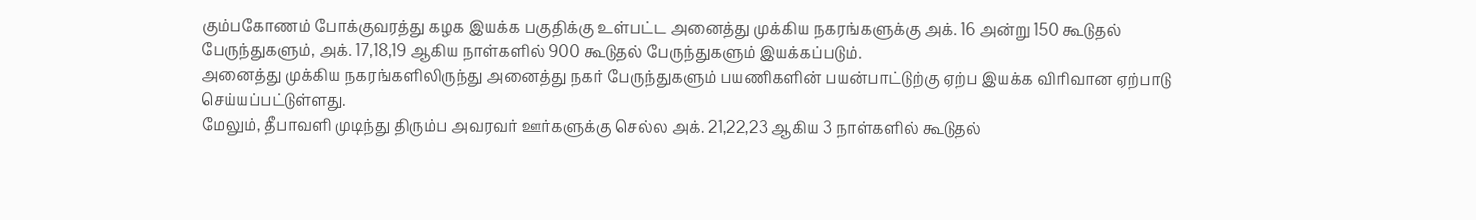கும்பகோணம் போக்குவரத்து கழக இயக்க பகுதிக்கு உள்பட்ட அனைத்து முக்கிய நகரங்களுக்கு அக். 16 அன்று 150 கூடுதல் பேருந்துகளும், அக். 17,18,19 ஆகிய நாள்களில் 900 கூடுதல் பேருந்துகளும் இயக்கப்படும்.
அனைத்து முக்கிய நகரங்களிலிருந்து அனைத்து நகர் பேருந்துகளும் பயணிகளின் பயன்பாட்டுற்கு ஏற்ப இயக்க விரிவான ஏற்பாடு செய்யப்பட்டுள்ளது.
மேலும், தீபாவளி முடிந்து திரும்ப அவரவர் ஊர்களுக்கு செல்ல அக். 21,22,23 ஆகிய 3 நாள்களில் கூடுதல்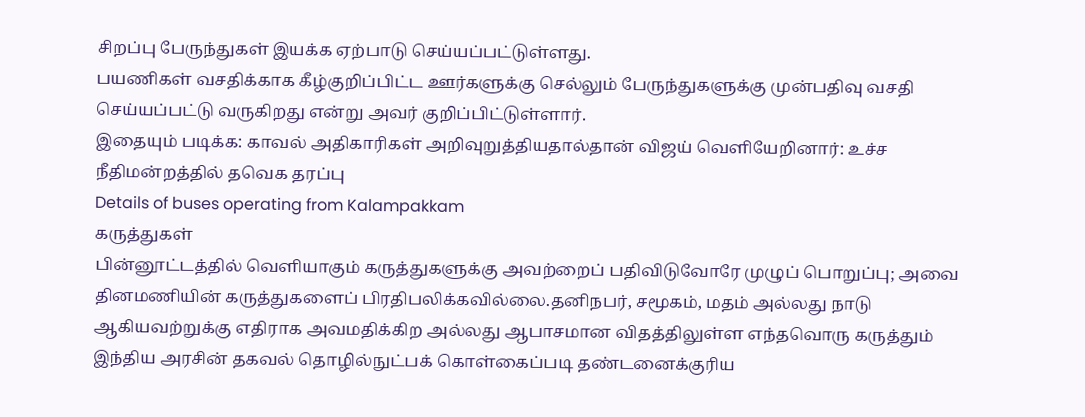சிறப்பு பேருந்துகள் இயக்க ஏற்பாடு செய்யப்பட்டுள்ளது.
பயணிகள் வசதிக்காக கீழ்குறிப்பிட்ட ஊர்களுக்கு செல்லும் பேருந்துகளுக்கு முன்பதிவு வசதி செய்யப்பட்டு வருகிறது என்று அவர் குறிப்பிட்டுள்ளார்.
இதையும் படிக்க: காவல் அதிகாரிகள் அறிவுறுத்தியதால்தான் விஜய் வெளியேறினார்: உச்ச நீதிமன்றத்தில் தவெக தரப்பு
Details of buses operating from Kalampakkam
கருத்துகள்
பின்னூட்டத்தில் வெளியாகும் கருத்துகளுக்கு அவற்றைப் பதிவிடுவோரே முழுப் பொறுப்பு; அவை தினமணியின் கருத்துகளைப் பிரதிபலிக்கவில்லை.தனிநபர், சமூகம், மதம் அல்லது நாடு ஆகியவற்றுக்கு எதிராக அவமதிக்கிற அல்லது ஆபாசமான விதத்திலுள்ள எந்தவொரு கருத்தும் இந்திய அரசின் தகவல் தொழில்நுட்பக் கொள்கைப்படி தண்டனைக்குரிய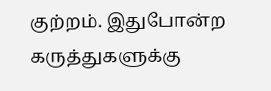குற்றம். இதுபோன்ற கருத்துகளுக்கு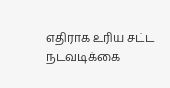எதிராக உரிய சட்ட நடவடிக்கை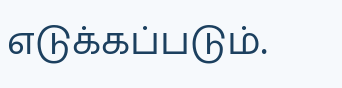எடுக்கப்படும்.